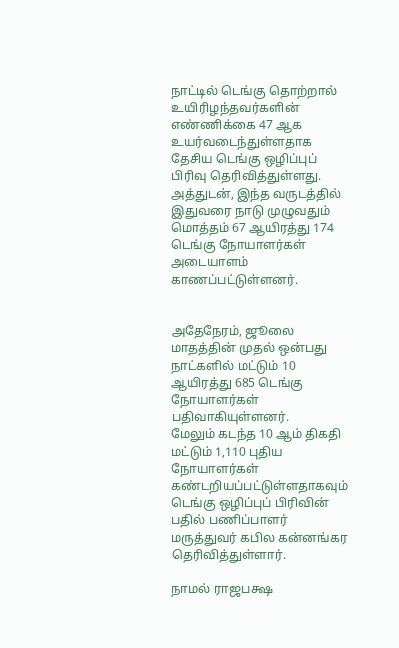நாட்டில் டெங்கு தொற்றால் உயிரிழந்தவர்களின் எண்ணிக்கை 47 ஆக உயர்வடைந்துள்ளதாக தேசிய டெங்கு ஒழிப்புப் பிரிவு தெரிவித்துள்ளது.
அத்துடன், இந்த வருடத்தில் இதுவரை நாடு முழுவதும் மொத்தம் 67 ஆயிரத்து 174 டெங்கு நோயாளர்கள் அடையாளம் காணப்பட்டுள்ளனர்.


அதேநேரம், ஜூலை மாதத்தின் முதல் ஒன்பது நாட்களில் மட்டும் 10 ஆயிரத்து 685 டெங்கு நோயாளர்கள் பதிவாகியுள்ளனர்.
மேலும் கடந்த 10 ஆம் திகதி மட்டும் 1,110 புதிய நோயாளர்கள் கண்டறியப்பட்டுள்ளதாகவும் டெங்கு ஒழிப்புப் பிரிவின் பதில் பணிப்பாளர் மருத்துவர் கபில கன்னங்கர தெரிவித்துள்ளார்.

நாமல் ராஜபக்ஷ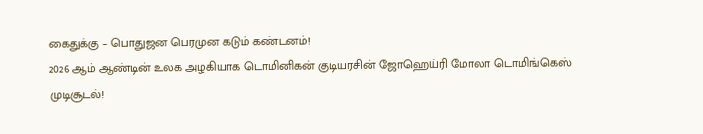கைதுக்கு – பொதுஜன பெரமுன கடும் கண்டனம்!
2026 ஆம் ஆண்டின் உலக அழகியாக டொமினிகன் குடியரசின் ஜோஹெய்ரி மோலா டொமிங்கெஸ் முடிசூடல்!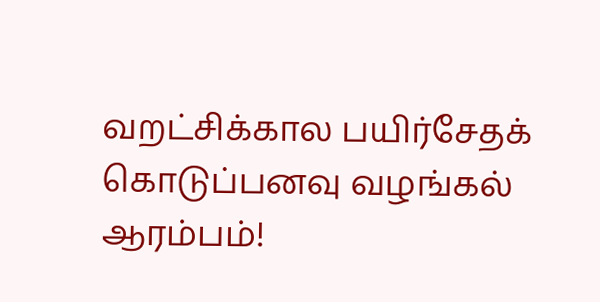வறட்சிக்கால பயிர்சேதக் கொடுப்பனவு வழங்கல் ஆரம்பம்!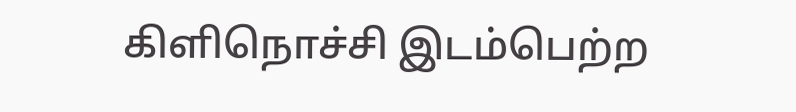கிளிநொச்சி இடம்பெற்ற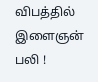விபத்தில் இளைஞன் பலி !